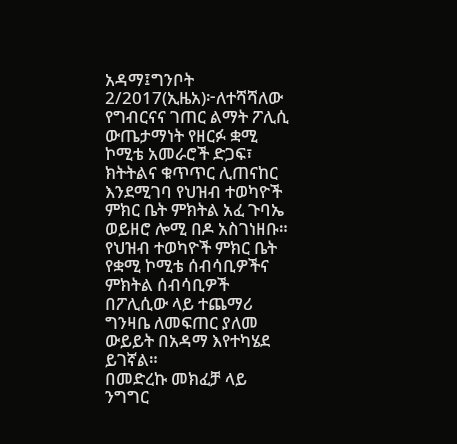አዳማ፤ግንቦት 2/2017(ኢዜአ)፦ለተሻሻለው የግብርናና ገጠር ልማት ፖሊሲ ውጤታማነት የዘርፉ ቋሚ ኮሚቴ አመራሮች ድጋፍ፣ ክትትልና ቁጥጥር ሊጠናከር እንደሚገባ የህዝብ ተወካዮች ምክር ቤት ምክትል አፈ ጉባኤ ወይዘሮ ሎሚ በዶ አስገነዘቡ።
የህዝብ ተወካዮች ምክር ቤት የቋሚ ኮሚቴ ሰብሳቢዎችና ምክትል ሰብሳቢዎች በፖሊሲው ላይ ተጨማሪ ግንዛቤ ለመፍጠር ያለመ ውይይት በአዳማ እየተካሄደ ይገኛል።
በመድረኩ መክፈቻ ላይ ንግግር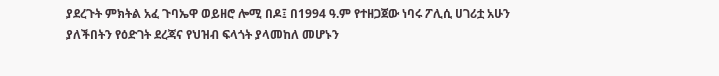ያደረጉት ምክትል አፈ ጉባኤዋ ወይዘሮ ሎሚ በዶ፤ በ1994 ዓ.ም የተዘጋጀው ነባሩ ፖሊሲ ሀገሪቷ አሁን ያለችበትን የዕድገት ደረጃና የህዝብ ፍላጎት ያላመከለ መሆኑን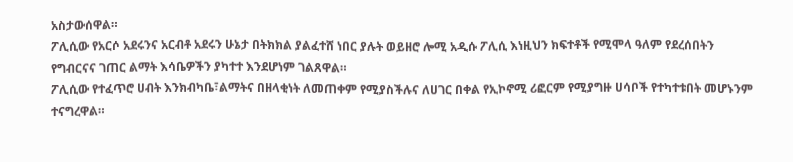አስታውሰዋል።
ፖሊሲው የአርሶ አደሩንና አርብቶ አደሩን ሁኔታ በትክክል ያልፈተሸ ነበር ያሉት ወይዘሮ ሎሚ አዲሱ ፖሊሲ እነዚህን ክፍተቶች የሚሞላ ዓለም የደረሰበትን የግብርናና ገጠር ልማት እሳቤዎችን ያካተተ እንደሆነም ገልጸዋል።
ፖሊሲው የተፈጥሮ ሀብት እንክብካቤ፣ልማትና በዘላቂነት ለመጠቀም የሚያስችሉና ለሀገር በቀል የኢኮኖሚ ሪፎርም የሚያግዙ ሀሳቦች የተካተቱበት መሆኑንም ተናግረዋል።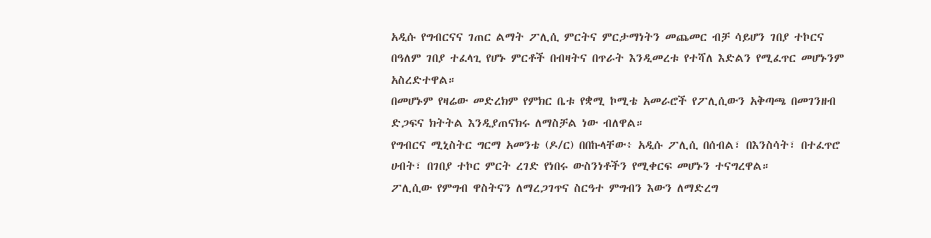አዲሱ የግብርናና ገጠር ልማት ፖሊሲ ምርትና ምርታማነትን መጨመር ብቻ ሳይሆን ገበያ ተኮርና በዓለም ገበያ ተፈላጊ የሆኑ ምርቶች በብዛትና በጥራት እንዲመረቱ የተሻለ እድልን የሚፈጥር መሆኑንም አስረድተዋል።
በመሆኑም የዛሬው መድረክም የምክር ቤቱ የቋሚ ኮሚቴ አመራሮች የፖሊሲውን አቅጣጫ በመገንዘብ ድጋፍና ክትትል እንዲያጠናክሩ ለማስቻል ነው ብለዋል።
የግብርና ሚኒስትር ግርማ አመንቴ (ዶ/ር) በበኩላቸው፥ አዲሱ ፖሊሲ በሰብል፣ በእንስሳት፣ በተፈጥሮ ሀብት፣ በገበያ ተኮር ምርት ረገድ የነበሩ ውስንነቶችን የሚቀርፍ መሆኑን ተናግረዋል።
ፖሊሲው የምግብ ዋስትናን ለማረጋገጥና ስርዓተ ምግብን እውን ለማድረግ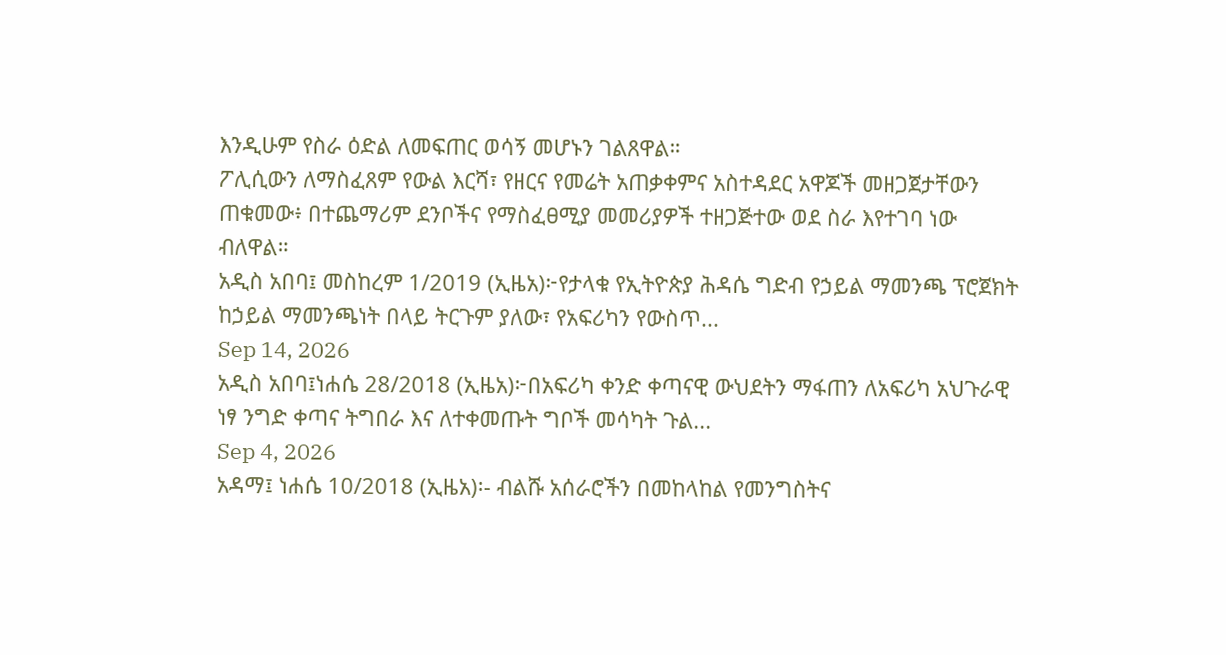እንዲሁም የስራ ዕድል ለመፍጠር ወሳኝ መሆኑን ገልጸዋል።
ፖሊሲውን ለማስፈጸም የውል እርሻ፣ የዘርና የመሬት አጠቃቀምና አስተዳደር አዋጆች መዘጋጀታቸውን ጠቁመው፥ በተጨማሪም ደንቦችና የማስፈፀሚያ መመሪያዎች ተዘጋጅተው ወደ ስራ እየተገባ ነው ብለዋል።
አዲስ አበባ፤ መስከረም 1/2019 (ኢዜአ)፦የታላቁ የኢትዮጵያ ሕዳሴ ግድብ የኃይል ማመንጫ ፕሮጀክት ከኃይል ማመንጫነት በላይ ትርጉም ያለው፣ የአፍሪካን የውስጥ...
Sep 14, 2026
አዲስ አበባ፤ነሐሴ 28/2018 (ኢዜአ)፦በአፍሪካ ቀንድ ቀጣናዊ ውህደትን ማፋጠን ለአፍሪካ አህጉራዊ ነፃ ንግድ ቀጣና ትግበራ እና ለተቀመጡት ግቦች መሳካት ጉል...
Sep 4, 2026
አዳማ፤ ነሐሴ 10/2018 (ኢዜአ)፡- ብልሹ አሰራሮችን በመከላከል የመንግስትና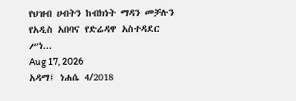የህዝብ ሀብትን ከብክነት ማዳን መቻሉን የአዲስ አበባና የድሬዳዋ አስተዳደር ሥነ...
Aug 17, 2026
አዳማ፤ ነሐሴ 4/2018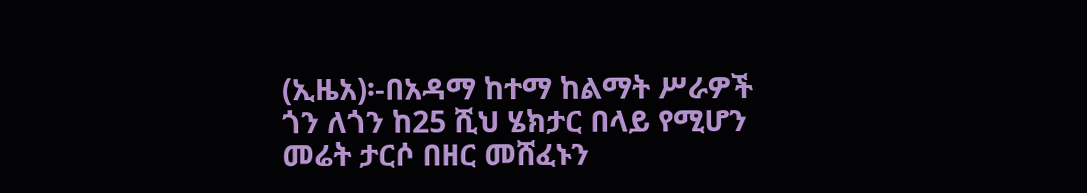(ኢዜአ)፡-በአዳማ ከተማ ከልማት ሥራዎች ጎን ለጎን ከ25 ሺህ ሄክታር በላይ የሚሆን መሬት ታርሶ በዘር መሸፈኑን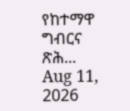የከተማዋ ግብርና ጽሕ...
Aug 11, 2026